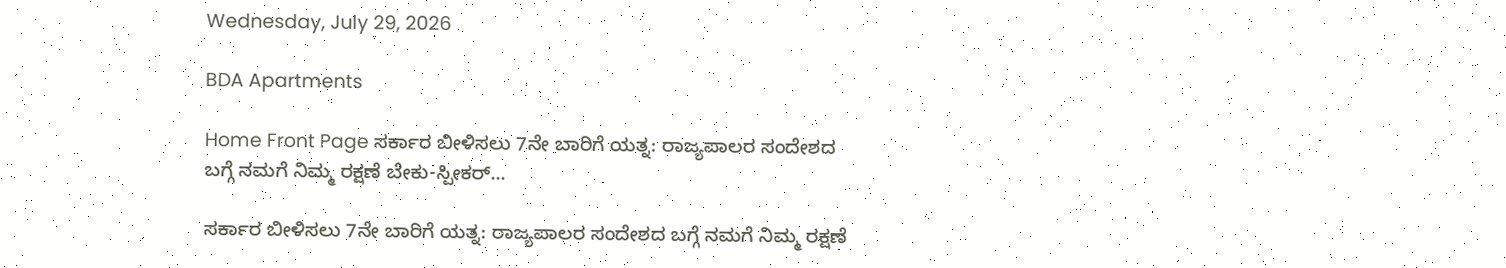Wednesday, July 29, 2026

BDA Apartments

Home Front Page ಸರ್ಕಾರ ಬೀಳಿಸಲು 7ನೇ ಬಾರಿಗೆ ಯತ್ನ: ರಾಜ್ಯಪಾಲರ ಸಂದೇಶದ ಬಗ್ಗೆ ನಮಗೆ ನಿಮ್ಮ ರಕ್ಷಣೆ ಬೇಕು-ಸ್ಪೀಕರ್...

ಸರ್ಕಾರ ಬೀಳಿಸಲು 7ನೇ ಬಾರಿಗೆ ಯತ್ನ: ರಾಜ್ಯಪಾಲರ ಸಂದೇಶದ ಬಗ್ಗೆ ನಮಗೆ ನಿಮ್ಮ ರಕ್ಷಣೆ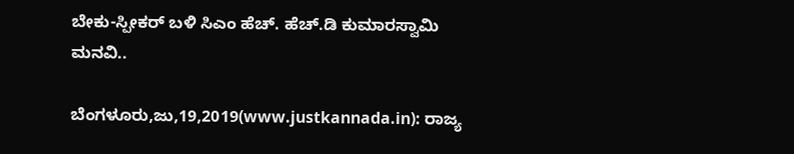ಬೇಕು-ಸ್ಪೀಕರ್ ಬಳಿ ಸಿಎಂ ಹೆಚ್. ಹೆಚ್.ಡಿ ಕುಮಾರಸ್ವಾಮಿ ಮನವಿ..

ಬೆಂಗಳೂರು,ಜು,19,2019(www.justkannada.in): ರಾಜ್ಯ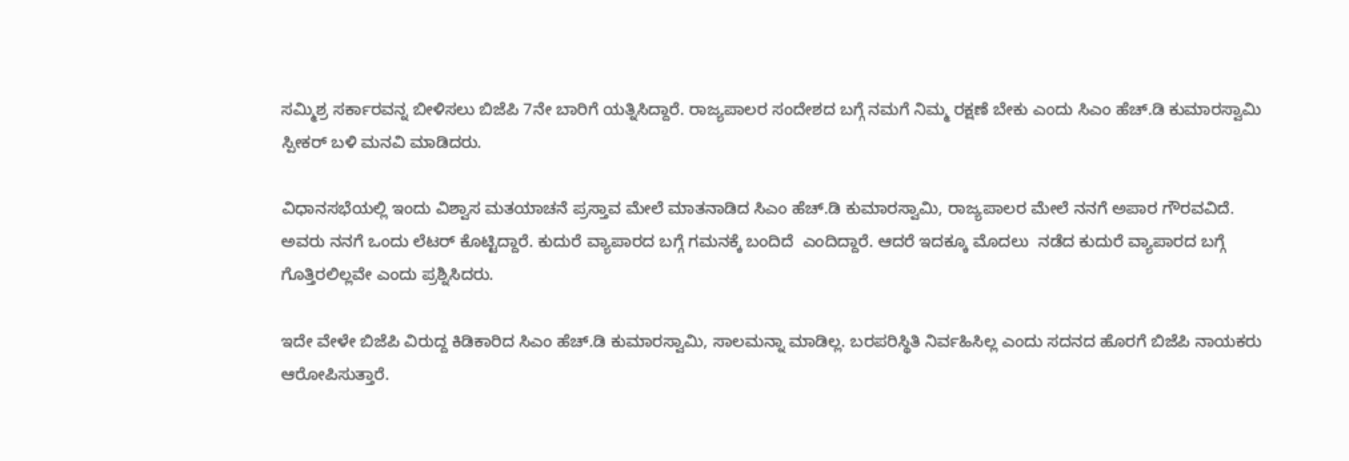ಸಮ್ಮಿಶ್ರ ಸರ್ಕಾರವನ್ನ ಬೀಳಿಸಲು ಬಿಜೆಪಿ 7ನೇ ಬಾರಿಗೆ ಯತ್ನಿಸಿದ್ದಾರೆ. ರಾಜ್ಯಪಾಲರ ಸಂದೇಶದ ಬಗ್ಗೆ ನಮಗೆ ನಿಮ್ಮ ರಕ್ಷಣೆ ಬೇಕು ಎಂದು ಸಿಎಂ ಹೆಚ್.ಡಿ ಕುಮಾರಸ್ವಾಮಿ ಸ್ಪೀಕರ್ ಬಳಿ ಮನವಿ ಮಾಡಿದರು.

ವಿಧಾನಸಭೆಯಲ್ಲಿ ಇಂದು ವಿಶ್ವಾಸ ಮತಯಾಚನೆ ಪ್ರಸ್ತಾವ ಮೇಲೆ ಮಾತನಾಡಿದ ಸಿಎಂ ಹೆಚ್.ಡಿ ಕುಮಾರಸ್ವಾಮಿ, ರಾಜ್ಯಪಾಲರ ಮೇಲೆ ನನಗೆ ಅಪಾರ ಗೌರವವಿದೆ.  ಅವರು ನನಗೆ ಒಂದು ಲೆಟರ್ ಕೊಟ್ಟಿದ್ದಾರೆ. ಕುದುರೆ ವ್ಯಾಪಾರದ ಬಗ್ಗೆ ಗಮನಕ್ಕೆ ಬಂದಿದೆ  ಎಂದಿದ್ದಾರೆ. ಆದರೆ ಇದಕ್ಕೂ ಮೊದಲು  ನಡೆದ ಕುದುರೆ ವ್ಯಾಪಾರದ ಬಗ್ಗೆ ಗೊತ್ತಿರಲಿಲ್ಲವೇ ಎಂದು ಪ್ರಶ್ನಿಸಿದರು.

ಇದೇ ವೇಳೇ ಬಿಜೆಪಿ ವಿರುದ್ದ ಕಿಡಿಕಾರಿದ ಸಿಎಂ ಹೆಚ್.ಡಿ ಕುಮಾರಸ್ವಾಮಿ, ಸಾಲಮನ್ನಾ ಮಾಡಿಲ್ಲ. ಬರಪರಿಸ್ಥಿತಿ ನಿರ್ವಹಿಸಿಲ್ಲ ಎಂದು ಸದನದ ಹೊರಗೆ ಬಿಜೆಪಿ ನಾಯಕರು ಆರೋಪಿಸುತ್ತಾರೆ.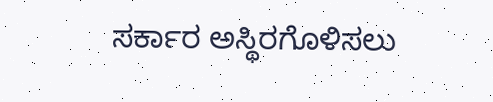ಸರ್ಕಾರ ಅಸ್ಥಿರಗೊಳಿಸಲು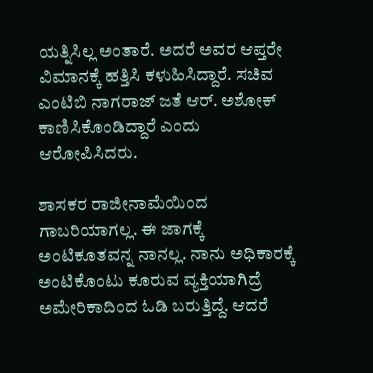ಯತ್ನಿಸಿಲ್ಲ ಅಂತಾರೆ. ಅದರೆ ಅವರ ಆಪ್ತರೇ ವಿಮಾನಕ್ಕೆ ಹತ್ತಿಸಿ ಕಳುಹಿಸಿದ್ದಾರೆ. ಸಚಿವ ಎಂಟಿಬಿ ನಾಗರಾಜ್ ಜತೆ ಆರ್. ಅಶೋಕ್ ಕಾಣಿಸಿಕೊಂಡಿದ್ದಾರೆ ಎಂದು ಆರೋಪಿಸಿದರು.

ಶಾಸಕರ ರಾಜೀನಾಮೆಯಿಂದ ಗಾಬರಿಯಾಗಲ್ಲ. ಈ ಜಾಗಕ್ಕೆ ಅಂಟಿಕೂತವನ್ನ ನಾನಲ್ಲ. ನಾನು ಅಧಿಕಾರಕ್ಕೆ ಅಂಟಿಕೊಂಟು ಕೂರುವ ವ್ಯಕ್ತಿಯಾಗಿದ್ರೆ ಅಮೇರಿಕಾದಿಂದ ಓಡಿ ಬರುತ್ತಿದ್ದೆ. ಆದರೆ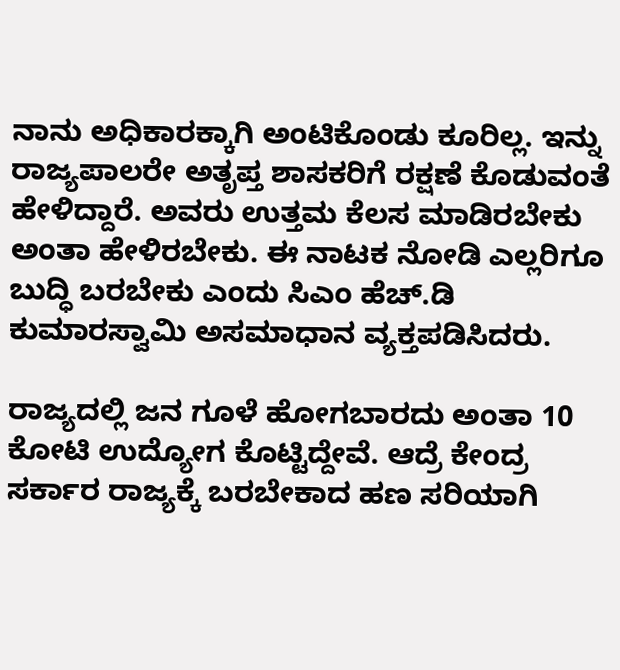ನಾನು ಅಧಿಕಾರಕ್ಕಾಗಿ ಅಂಟಿಕೊಂಡು ಕೂರಿಲ್ಲ. ಇನ್ನು ರಾಜ್ಯಪಾಲರೇ ಅತೃಪ್ತ ಶಾಸಕರಿಗೆ ರಕ್ಷಣೆ ಕೊಡುವಂತೆ ಹೇಳಿದ್ದಾರೆ. ಅವರು ಉತ್ತಮ ಕೆಲಸ ಮಾಡಿರಬೇಕು ಅಂತಾ ಹೇಳಿರಬೇಕು. ಈ ನಾಟಕ ನೋಡಿ ಎಲ್ಲರಿಗೂ ಬುದ್ಧಿ ಬರಬೇಕು ಎಂದು ಸಿಎಂ ಹೆಚ್.ಡಿ ಕುಮಾರಸ್ವಾಮಿ ಅಸಮಾಧಾನ ವ್ಯಕ್ತಪಡಿಸಿದರು.

ರಾಜ್ಯದಲ್ಲಿ ಜನ ಗೂಳೆ ಹೋಗಬಾರದು ಅಂತಾ 10 ಕೋಟಿ ಉದ್ಯೋಗ ಕೊಟ್ಟಿದ್ದೇವೆ. ಆದ್ರೆ ಕೇಂದ್ರ ಸರ್ಕಾರ ರಾಜ್ಯಕ್ಕೆ ಬರಬೇಕಾದ ಹಣ ಸರಿಯಾಗಿ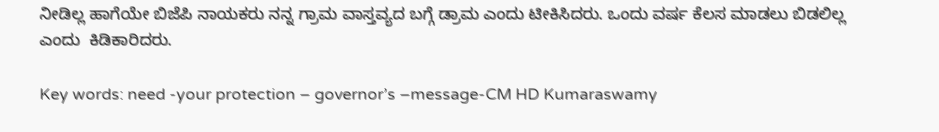ನೀಡಿಲ್ಲ ಹಾಗೆಯೇ ಬಿಜೆಪಿ ನಾಯಕರು ನನ್ನ ಗ್ರಾಮ ವಾಸ್ತವ್ಯದ ಬಗ್ಗೆ ಡ್ರಾಮ ಎಂದು ಟೀಕಿಸಿದರು. ಒಂದು ವರ್ಷ ಕೆಲಸ ಮಾಡಲು ಬಿಡಲಿಲ್ಲ ಎಂದು  ಕಿಡಿಕಾರಿದರು.

Key words: need -your protection – governor’s –message-CM HD Kumaraswamy